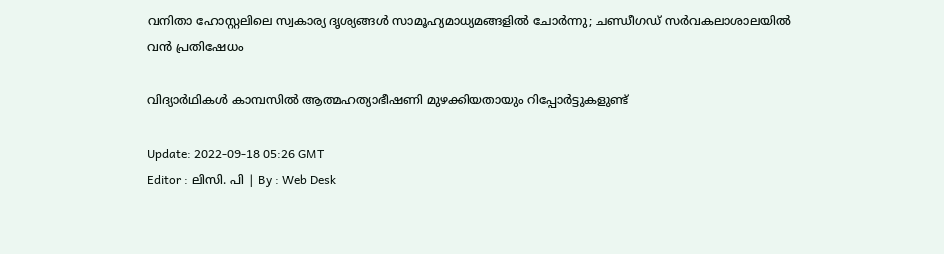വനിതാ ഹോസ്റ്റലിലെ സ്വകാര്യ ദൃശ്യങ്ങൾ സാമൂഹ്യമാധ്യമങ്ങളിൽ ചോര്‍ന്നു; ചണ്ഡീഗഡ് സർവകലാശാലയിൽ വന്‍ പ്രതിഷേധം

വിദ്യാർഥികൾ കാമ്പസിൽ ആത്മഹത്യാഭീഷണി മുഴക്കിയതായും റിപ്പോർട്ടുകളുണ്ട്

Update: 2022-09-18 05:26 GMT
Editor : ലിസി. പി | By : Web Desk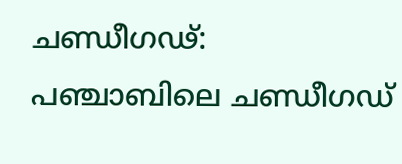ചണ്ഡീഗഢ്: പഞ്ചാബിലെ ചണ്ഡീഗഡ്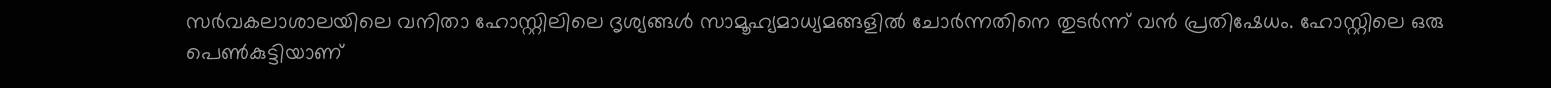സർവകലാശാലയിലെ വനിതാ ഹോസ്റ്റിലിലെ ദൃശ്യങ്ങൾ സാമൂഹ്യമാധ്യമങ്ങളിൽ ചോർന്നതിനെ തുടർന്ന് വൻ പ്രതിഷേധം. ഹോസ്റ്റിലെ ഒരു പെൺകുട്ടിയാണ്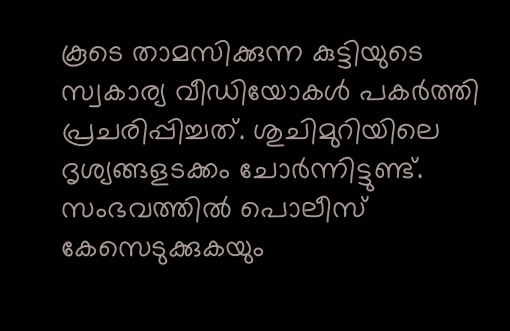കൂടെ താമസിക്കുന്ന കുട്ടിയുടെ സ്വകാര്യ വീഡിയോകൾ പകർത്തി പ്രചരിപ്പിച്ചത്. ശുചിമുറിയിലെ ദൃശ്യങ്ങളടക്കം ചോര്‍ന്നിട്ടുണ്ട്.  സംഭവത്തിൽ പൊലീസ് കേസെടുക്കുകയും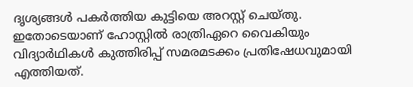ദൃശ്യങ്ങൾ പകർത്തിയ കുട്ടിയെ അറസ്റ്റ് ചെയ്തു. ഇതോടെയാണ് ഹോസ്റ്റിൽ രാത്രിഏറെ വൈകിയും വിദ്യാർഥികൾ കുത്തിരിപ്പ് സമരമടക്കം പ്രതിഷേധവുമായി എത്തിയത്.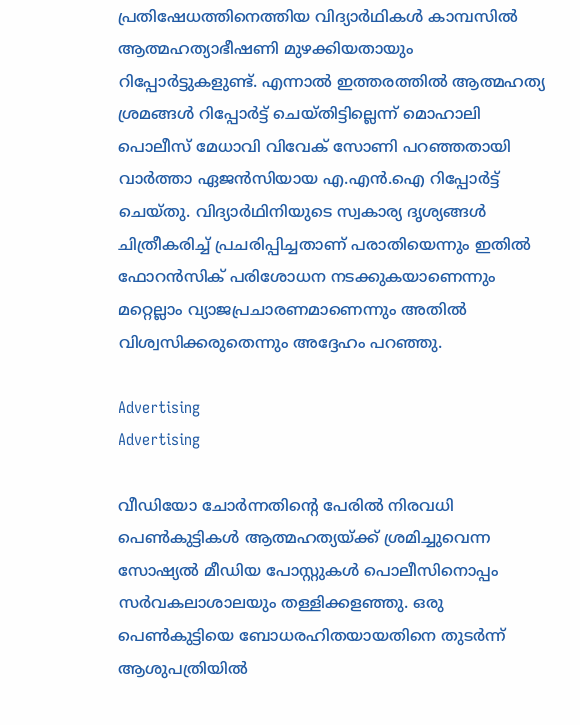പ്രതിഷേധത്തിനെത്തിയ വിദ്യാർഥികൾ കാമ്പസിൽ ആത്മഹത്യാഭീഷണി മുഴക്കിയതായും റിപ്പോർട്ടുകളുണ്ട്. എന്നാൽ ഇത്തരത്തിൽ ആത്മഹത്യ ശ്രമങ്ങൾ റിപ്പോർട്ട് ചെയ്തിട്ടില്ലെന്ന് മൊഹാലി പൊലീസ് മേധാവി വിവേക് സോണി പറഞ്ഞതായി വാർത്താ ഏജൻസിയായ എ.എൻ.ഐ റിപ്പോർട്ട് ചെയ്തു. വിദ്യാർഥിനിയുടെ സ്വകാര്യ ദൃശ്യങ്ങൾ ചിത്രീകരിച്ച് പ്രചരിപ്പിച്ചതാണ് പരാതിയെന്നും ഇതിൽ ഫോറൻസിക് പരിശോധന നടക്കുകയാണെന്നും മറ്റെല്ലാം വ്യാജപ്രചാരണമാണെന്നും അതിൽ വിശ്വസിക്കരുതെന്നും അദ്ദേഹം പറഞ്ഞു.

Advertising
Advertising

വീഡിയോ ചോർന്നതിന്റെ പേരിൽ നിരവധി പെൺകുട്ടികൾ ആത്മഹത്യയ്ക്ക് ശ്രമിച്ചുവെന്ന സോഷ്യൽ മീഡിയ പോസ്റ്റുകൾ പൊലീസിനൊപ്പം സർവകലാശാലയും തള്ളിക്കളഞ്ഞു. ഒരു പെൺകുട്ടിയെ ബോധരഹിതയായതിനെ തുടർന്ന് ആശുപത്രിയിൽ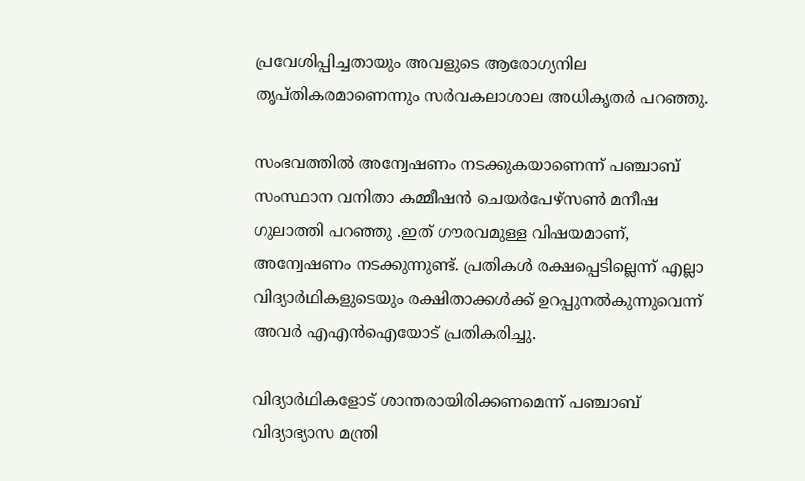പ്രവേശിപ്പിച്ചതായും അവളുടെ ആരോഗ്യനില തൃപ്തികരമാണെന്നും സർവകലാശാല അധികൃതർ പറഞ്ഞു.

സംഭവത്തിൽ അന്വേഷണം നടക്കുകയാണെന്ന് പഞ്ചാബ് സംസ്ഥാന വനിതാ കമ്മീഷൻ ചെയർപേഴ്സൺ മനീഷ ഗുലാത്തി പറഞ്ഞു .ഇത് ഗൗരവമുള്ള വിഷയമാണ്, അന്വേഷണം നടക്കുന്നുണ്ട്. പ്രതികൾ രക്ഷപ്പെടില്ലെന്ന് എല്ലാ വിദ്യാർഥികളുടെയും രക്ഷിതാക്കൾക്ക് ഉറപ്പുനൽകുന്നുവെന്ന് അവർ എഎൻഐയോട് പ്രതികരിച്ചു.

വിദ്യാർഥികളോട് ശാന്തരായിരിക്കണമെന്ന് പഞ്ചാബ് വിദ്യാഭ്യാസ മന്ത്രി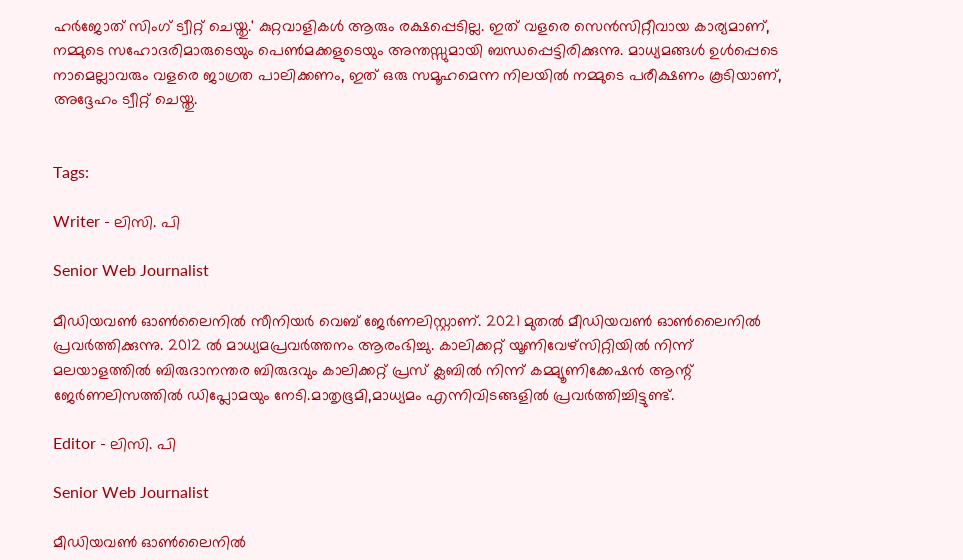ഹർജോത് സിംഗ് ട്വീറ്റ് ചെയ്തു.' കുറ്റവാളികൾ ആരും രക്ഷപ്പെടില്ല. ഇത് വളരെ സെൻസിറ്റീവായ കാര്യമാണ്, നമ്മുടെ സഹോദരിമാരുടെയും പെൺമക്കളുടെയും അന്തസ്സുമായി ബന്ധപ്പെട്ടിരിക്കുന്നു. മാധ്യമങ്ങൾ ഉൾപ്പെടെ നാമെല്ലാവരും വളരെ ജാഗ്രത പാലിക്കണം, ഇത് ഒരു സമൂഹമെന്ന നിലയിൽ നമ്മുടെ പരീക്ഷണം കൂടിയാണ്, അദ്ദേഹം ട്വീറ്റ് ചെയ്തു.


Tags:

Writer - ലിസി. പി

Senior Web Journalist

മീഡിയവൺ ഓൺലൈനിൽ സീനിയർ വെബ് ജേർണലിസ്റ്റാണ്. 2021 മുതൽ മീഡിയവൺ ഓൺലൈനിൽ പ്രവർത്തിക്കുന്നു. 2012 ല്‍ മാധ്യമപ്രവര്‍ത്തനം ആരംഭിച്ചു. കാലിക്കറ്റ് യൂണിവേഴ്‌സിറ്റിയിൽ നിന്ന് മലയാളത്തിൽ ബിരുദാനന്തര ബിരുദവും കാലിക്കറ്റ് പ്രസ് ക്ലബിൽ നിന്ന് കമ്മ്യൂണിക്കേഷൻ ആന്റ് ജേർണലിസത്തിൽ ഡിപ്ലോമയും നേടി.മാതൃഭൂമി,മാധ്യമം എന്നിവിടങ്ങളിൽ പ്രവർത്തിച്ചിട്ടുണ്ട്.

Editor - ലിസി. പി

Senior Web Journalist

മീഡിയവൺ ഓൺലൈനിൽ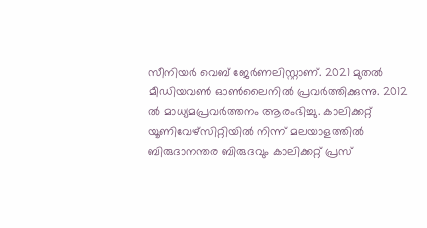സീനിയർ വെബ് ജേർണലിസ്റ്റാണ്. 2021 മുതൽ മീഡിയവൺ ഓൺലൈനിൽ പ്രവർത്തിക്കുന്നു. 2012 ല്‍ മാധ്യമപ്രവര്‍ത്തനം ആരംഭിച്ചു. കാലിക്കറ്റ് യൂണിവേഴ്‌സിറ്റിയിൽ നിന്ന് മലയാളത്തിൽ ബിരുദാനന്തര ബിരുദവും കാലിക്കറ്റ് പ്രസ്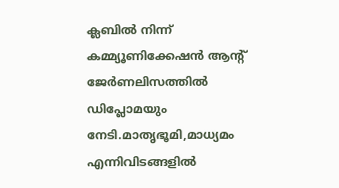ക്ലബിൽ നിന്ന് കമ്മ്യൂണിക്കേഷൻ ആന്റ് ജേർണലിസത്തിൽ ഡിപ്ലോമയും നേടി.മാതൃഭൂമി,മാധ്യമം എന്നിവിടങ്ങളിൽ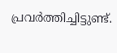പ്രവർത്തിച്ചിട്ടുണ്ട്.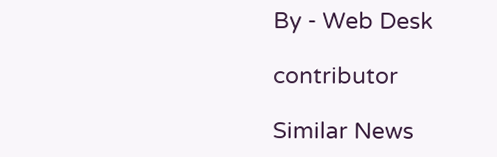By - Web Desk

contributor

Similar News